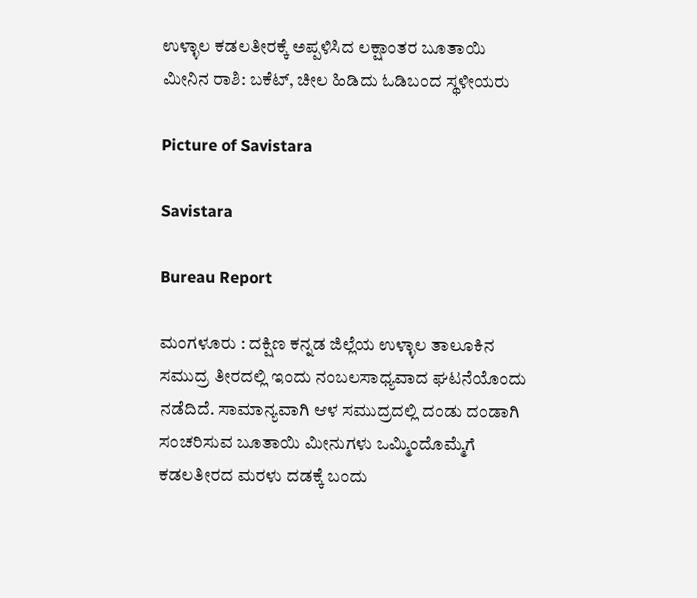ಉಳ್ಳಾಲ ಕಡಲತೀರಕ್ಕೆ ಅಪ್ಪಳಿಸಿದ ಲಕ್ಷಾಂತರ ಬೂತಾಯಿ ಮೀನಿನ ರಾಶಿ: ಬಕೆಟ್, ಚೀಲ ಹಿಡಿದು ಓಡಿಬಂದ ಸ್ಥಳೀಯರು

Picture of Savistara

Savistara

Bureau Report

ಮಂಗಳೂರು : ದಕ್ಷಿಣ ಕನ್ನಡ ಜಿಲ್ಲೆಯ ಉಳ್ಳಾಲ ತಾಲೂಕಿನ ಸಮುದ್ರ ತೀರದಲ್ಲಿ ಇಂದು ನಂಬಲಸಾಧ್ಯವಾದ ಘಟನೆಯೊಂದು ನಡೆದಿದೆ. ಸಾಮಾನ್ಯವಾಗಿ ಆಳ ಸಮುದ್ರದಲ್ಲಿ ದಂಡು ದಂಡಾಗಿ ಸಂಚರಿಸುವ ಬೂತಾಯಿ ಮೀನುಗಳು ಒಮ್ಮಿಂದೊಮ್ಮೆಗೆ ಕಡಲತೀರದ ಮರಳು ದಡಕ್ಕೆ ಬಂದು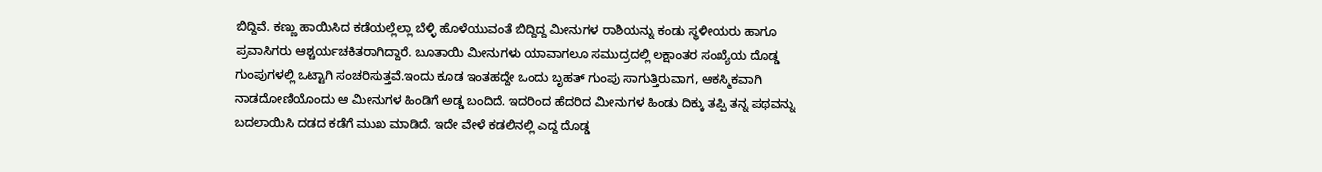ಬಿದ್ದಿವೆ. ಕಣ್ಣು ಹಾಯಿಸಿದ ಕಡೆಯಲ್ಲೆಲ್ಲಾ ಬೆಳ್ಳಿ ಹೊಳೆಯುವಂತೆ ಬಿದ್ದಿದ್ದ ಮೀನುಗಳ ರಾಶಿಯನ್ನು ಕಂಡು ಸ್ಥಳೀಯರು ಹಾಗೂ ಪ್ರವಾಸಿಗರು ಆಶ್ಚರ್ಯಚಕಿತರಾಗಿದ್ದಾರೆ. ಬೂತಾಯಿ ಮೀನುಗಳು ಯಾವಾಗಲೂ ಸಮುದ್ರದಲ್ಲಿ ಲಕ್ಷಾಂತರ ಸಂಖ್ಯೆಯ ದೊಡ್ಡ ಗುಂಪುಗಳಲ್ಲಿ ಒಟ್ಟಾಗಿ ಸಂಚರಿಸುತ್ತವೆ.ಇಂದು ಕೂಡ ಇಂತಹದ್ದೇ ಒಂದು ಬೃಹತ್ ಗುಂಪು ಸಾಗುತ್ತಿರುವಾಗ, ಆಕಸ್ಮಿಕವಾಗಿ ನಾಡದೋಣಿಯೊಂದು ಆ ಮೀನುಗಳ ಹಿಂಡಿಗೆ ಅಡ್ಡ ಬಂದಿದೆ. ಇದರಿಂದ ಹೆದರಿದ ಮೀನುಗಳ ಹಿಂಡು ದಿಕ್ಕು ತಪ್ಪಿ ತನ್ನ ಪಥವನ್ನು ಬದಲಾಯಿಸಿ ದಡದ ಕಡೆಗೆ ಮುಖ ಮಾಡಿದೆ. ಇದೇ ವೇಳೆ ಕಡಲಿನಲ್ಲಿ ಎದ್ದ ದೊಡ್ಡ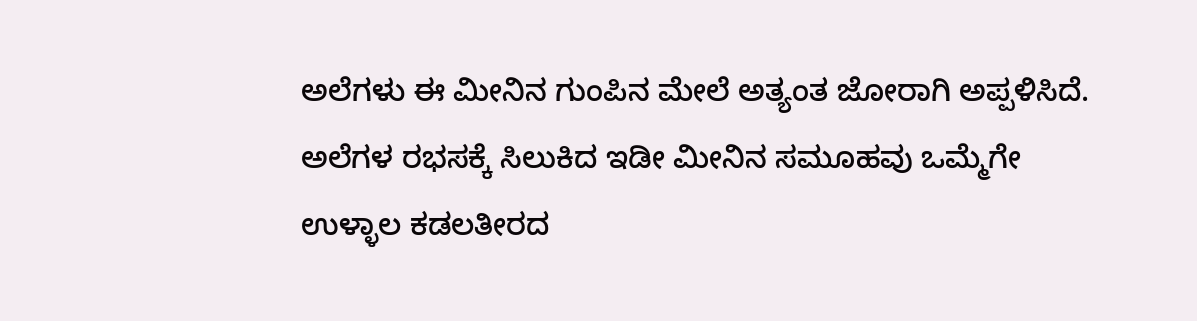ಅಲೆಗಳು ಈ ಮೀನಿನ ಗುಂಪಿನ ಮೇಲೆ ಅತ್ಯಂತ ಜೋರಾಗಿ ಅಪ್ಪಳಿಸಿದೆ. ಅಲೆಗಳ ರಭಸಕ್ಕೆ ಸಿಲುಕಿದ ಇಡೀ ಮೀನಿನ ಸಮೂಹವು ಒಮ್ಮೆಗೇ ಉಳ್ಳಾಲ ಕಡಲತೀರದ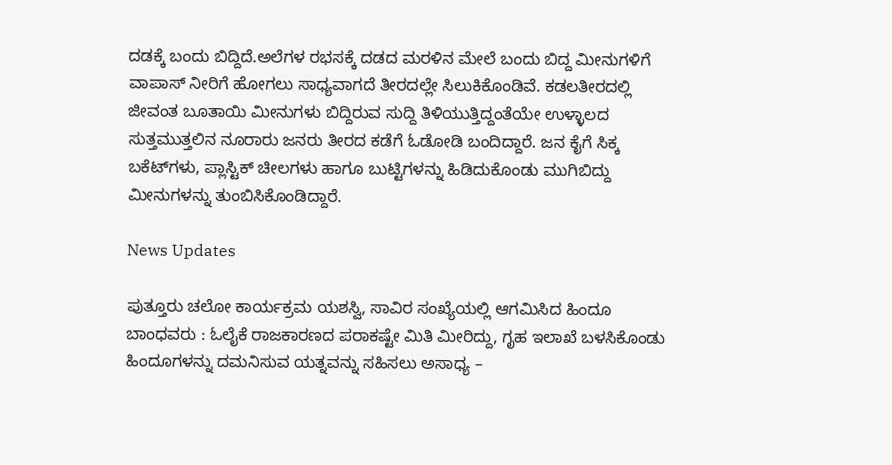ದಡಕ್ಕೆ ಬಂದು ಬಿದ್ದಿದೆ.ಅಲೆಗಳ ರಭಸಕ್ಕೆ ದಡದ ಮರಳಿನ ಮೇಲೆ ಬಂದು ಬಿದ್ದ ಮೀನುಗಳಿಗೆ ವಾಪಾಸ್ ನೀರಿಗೆ ಹೋಗಲು ಸಾಧ್ಯವಾಗದೆ ತೀರದಲ್ಲೇ ಸಿಲುಕಿಕೊಂಡಿವೆ. ಕಡಲತೀರದಲ್ಲಿ ಜೀವಂತ ಬೂತಾಯಿ ಮೀನುಗಳು ಬಿದ್ದಿರುವ ಸುದ್ದಿ ತಿಳಿಯುತ್ತಿದ್ದಂತೆಯೇ ಉಳ್ಳಾಲದ ಸುತ್ತಮುತ್ತಲಿನ ನೂರಾರು ಜನರು ತೀರದ ಕಡೆಗೆ ಓಡೋಡಿ ಬಂದಿದ್ದಾರೆ. ಜನ ಕೈಗೆ ಸಿಕ್ಕ ಬಕೆಟ್‌ಗಳು, ಪ್ಲಾಸ್ಟಿಕ್ ಚೀಲಗಳು ಹಾಗೂ ಬುಟ್ಟಿಗಳನ್ನು ಹಿಡಿದುಕೊಂಡು ಮುಗಿಬಿದ್ದು ಮೀನುಗಳನ್ನು ತುಂಬಿಸಿಕೊಂಡಿದ್ದಾರೆ.

News Updates

ಪುತ್ತೂರು ಚಲೋ ಕಾರ್ಯಕ್ರಮ ಯಶಸ್ವಿ, ಸಾವಿರ ಸಂಖ್ಯೆಯಲ್ಲಿ ಆಗಮಿಸಿದ ಹಿಂದೂ ಬಾಂಧವರು : ಓಲೈಕೆ ರಾಜಕಾರಣದ ಪರಾಕಷ್ಟೇ ಮಿತಿ ಮೀರಿದ್ದು, ಗೃಹ ಇಲಾಖೆ ಬಳಸಿಕೊಂಡು ಹಿಂದೂಗಳನ್ನು ದಮನಿಸುವ ಯತ್ನವನ್ನು ಸಹಿಸಲು ಅಸಾಧ್ಯ –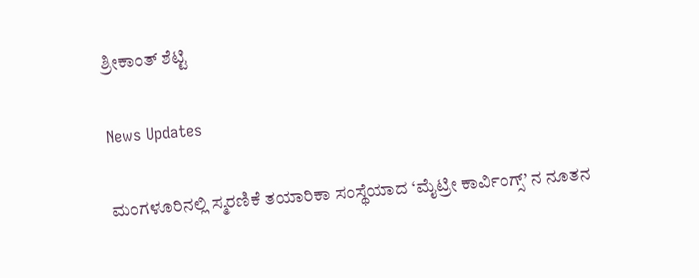ಶ್ರೀಕಾಂತ್ ಶೆಟ್ಟಿ

News Updates

ಮಂಗಳೂರಿನಲ್ಲಿ ಸ್ಮರಣಿಕೆ ತಯಾರಿಕಾ ಸಂಸ್ಥೆಯಾದ ‘ಮೈಟ್ರೀ ಕಾರ್ವಿಂಗ್ಸ್’ ನ ನೂತನ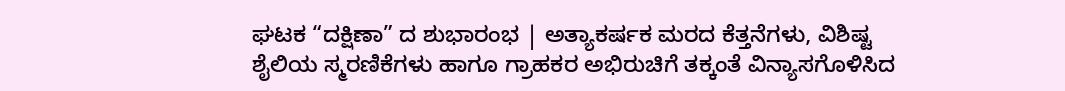ಘಟಕ “ದಕ್ಷಿಣಾ” ದ ಶುಭಾರಂಭ | ಅತ್ಯಾಕರ್ಷಕ ಮರದ ಕೆತ್ತನೆಗಳು, ವಿಶಿಷ್ಟ ಶೈಲಿಯ ಸ್ಮರಣಿಕೆಗಳು ಹಾಗೂ ಗ್ರಾಹಕರ ಅಭಿರುಚಿಗೆ ತಕ್ಕಂತೆ ವಿನ್ಯಾಸಗೊಳಿಸಿದ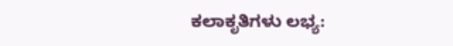ಕಲಾಕೃತಿಗಳು ಲಭ್ಯ: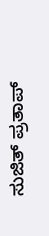ಸುಜಿತ್ ಪ್ರತಾಪ್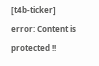[t4b-ticker]
error: Content is protected !!